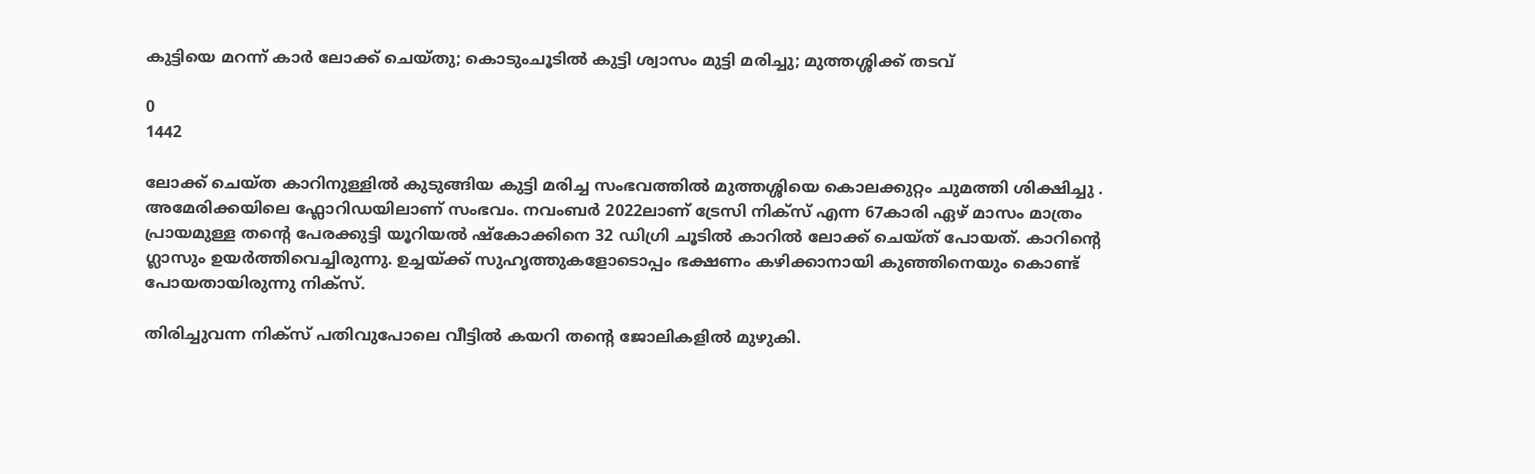കുട്ടിയെ മറന്ന് കാര്‍ ലോക്ക് ചെയ്തു; കൊടുംചൂടില്‍ കുട്ടി ശ്വാസം മുട്ടി മരിച്ചു; മുത്തശ്ശിക്ക് തടവ്

0
1442

ലോക്ക് ചെയ്ത കാറിനുള്ളില്‍ കുടുങ്ങിയ കുട്ടി മരിച്ച സംഭവത്തില്‍ മുത്തശ്ശിയെ കൊലക്കുറ്റം ചുമത്തി ശിക്ഷിച്ചു . അമേരിക്കയിലെ ഫ്ലോറി‍ഡയിലാണ് സംഭവം. നവംബര്‍ 2022ലാണ് ട്രേസി നിക്സ് എന്ന 67കാരി ഏഴ് മാസം മാത്രം പ്രായമുള്ള തന്‍റെ പേരക്കുട്ടി യൂറിയല്‍ ഷ്കോക്കിനെ 32 ഡിഗ്രി ചൂടില്‍ കാറില്‍ ലോക്ക് ചെയ്ത് പോയത്. കാറിന്‍റെ ഗ്ലാസും ഉയര്‍ത്തിവെച്ചിരുന്നു. ഉച്ചയ്ക്ക് സുഹൃത്തുകളോടൊപ്പം ഭക്ഷണം കഴിക്കാനായി കു‍ഞ്ഞിനെയും കൊണ്ട് പോയതായിരുന്നു നിക്സ്.

തിരിച്ചുവന്ന നിക്സ് പതിവുപോലെ വീട്ടില്‍ കയറി തന്‍റെ ജോലികളില്‍ മുഴുകി.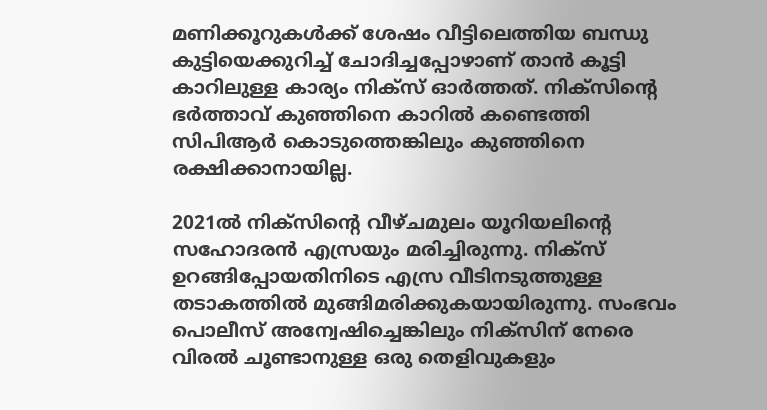മണിക്കൂറുകള്‍ക്ക് ശേഷം വീട്ടിലെത്തിയ ബന്ധു കുട്ടിയെക്കുറിച്ച് ചോദിച്ചപ്പോഴാണ് താന്‍ കൂട്ടി കാറിലുള്ള കാര്യം നിക്സ് ഓര്‍ത്തത്. നിക്സിന്‍റെ ഭര്‍ത്താവ് കുഞ്ഞിനെ കാറില്‍ കണ്ടെത്തി സിപിആര്‍ കൊടുത്തെങ്കിലും കുഞ്ഞിനെ രക്ഷിക്കാനായില്ല.

2021ല്‍ നിക്സിന്‍റെ വീഴ്ചമുലം യൂറിയലിന്‍റെ സഹോദരന്‍ എസ്രയും മരിച്ചിരുന്നു. നിക്സ് ഉറങ്ങിപ്പോയതിനിടെ എസ്ര വീടിനടുത്തുള്ള തടാകത്തില്‍ മുങ്ങിമരിക്കുകയായിരുന്നു. സംഭവം പൊലീസ് അന്വേഷിച്ചെങ്കിലും നിക്സിന് നേരെ വിരല്‍ ചൂണ്ടാനുള്ള ഒരു തെളിവുകളും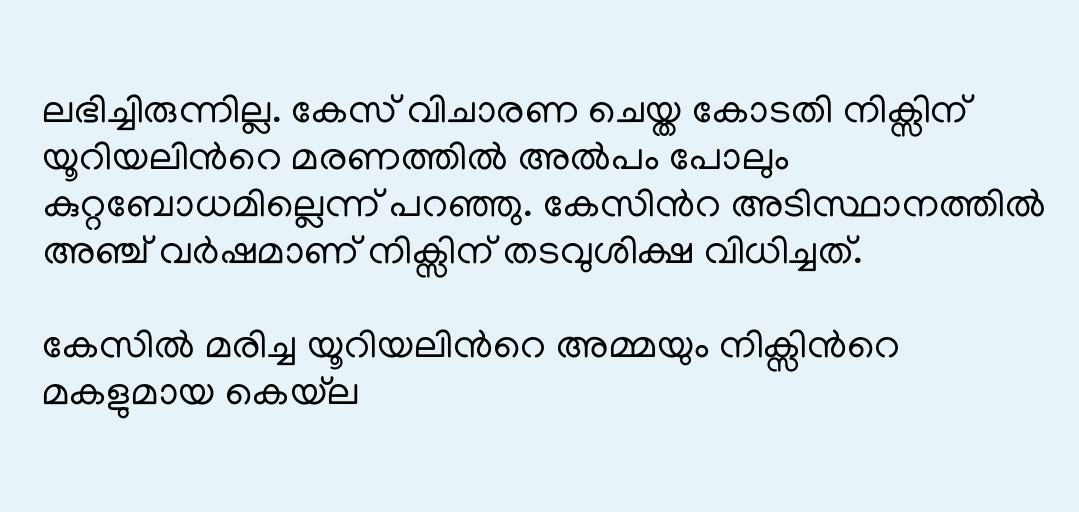ലഭിച്ചിരുന്നില്ല. കേസ് വിചാരണ ചെയ്ത കോടതി നിക്സിന് യൂറിയലിന്‍റെ മരണത്തില്‍ അല്‍പം പോലും കുറ്റബോധമില്ലെന്ന് പറഞ്ഞു. കേസിന്‍റ അടിസ്ഥാനത്തില്‍ അഞ്ച് വര്‍ഷമാണ് നിക്സിന് തടവുശിക്ഷ വിധിച്ചത്.

കേസില്‍ മരിച്ച യൂറിയലിന്‍റെ അമ്മയും നിക്സിന്‍റെ മകളുമായ കെയ്‌ല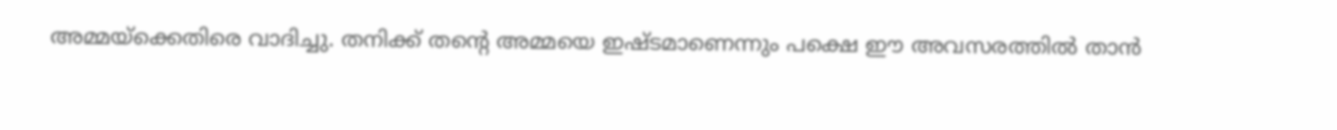അമ്മയ്ക്കെതിരെ വാദിച്ചു. തനിക്ക് തന്‍റെ അമ്മയെ ഇഷ്ടമാണെന്നും പക്ഷെ ഈ അവസരത്തില്‍ താന്‍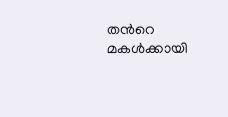തന്‍റെ മകള്‍ക്കായി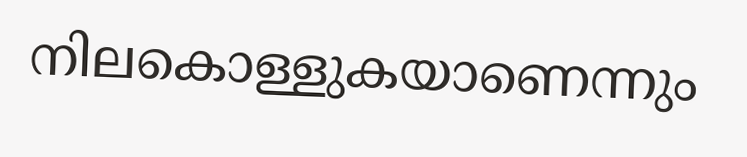നിലകൊള്ളുകയാണെന്നും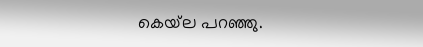കെയ്‌ല പറഞ്ഞു.